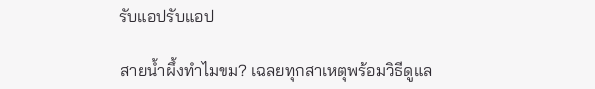รับแอปรับแอป

สายน้ำผึ้งทำไมขม? เฉลยทุกสาเหตุพร้อมวิธีดูแล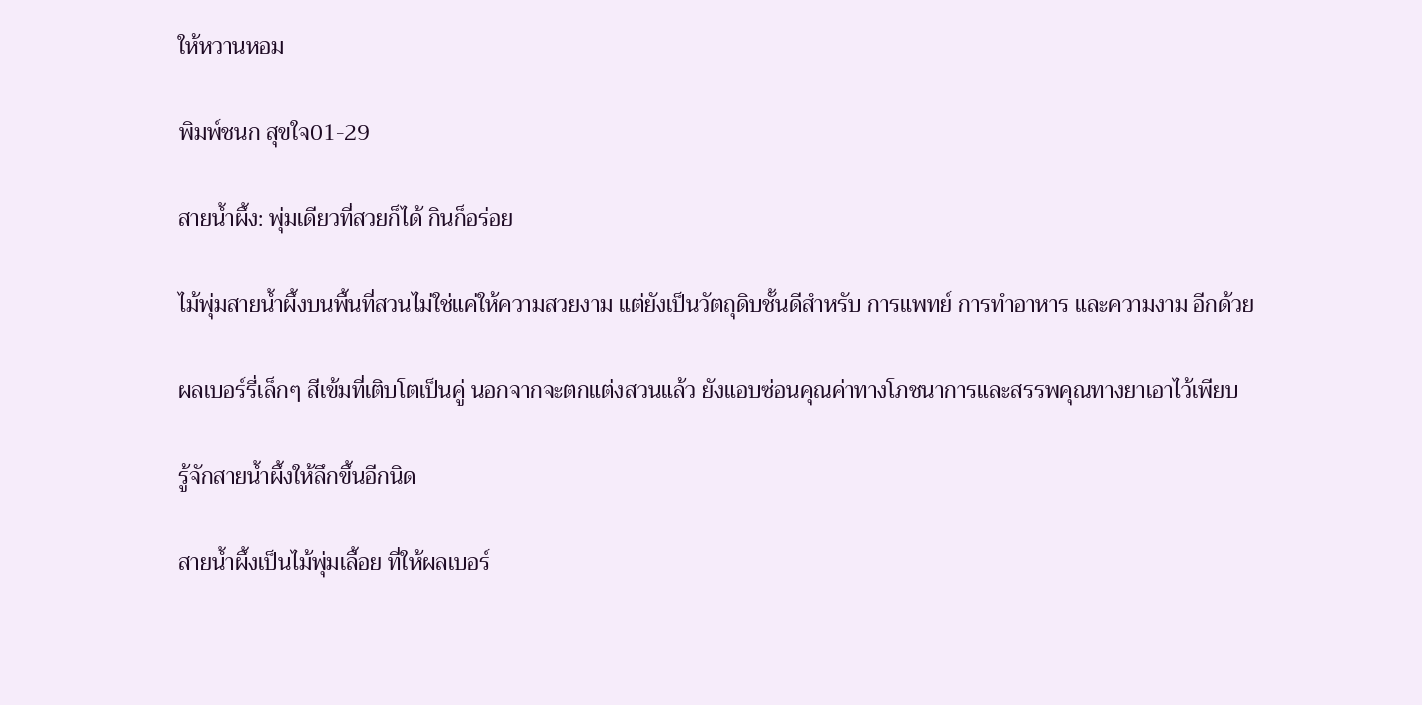ให้หวานหอม

พิมพ์ชนก สุขใจ01-29

สายน้ำผึ้ง: พุ่มเดียวที่สวยก็ได้ กินก็อร่อย

ไม้พุ่มสายน้ำผึ้งบนพื้นที่สวนไม่ใช่แค่ให้ความสวยงาม แต่ยังเป็นวัตถุดิบชั้นดีสำหรับ การแพทย์ การทำอาหาร และความงาม อีกด้วย

ผลเบอร์รี่เล็กๆ สีเข้มที่เติบโตเป็นคู่ นอกจากจะตกแต่งสวนแล้ว ยังแอบซ่อนคุณค่าทางโภชนาการและสรรพคุณทางยาเอาไว้เพียบ

รู้จักสายน้ำผึ้งให้ลึกขึ้นอีกนิด

สายน้ำผึ้งเป็นไม้พุ่มเลื้อย ที่ให้ผลเบอร์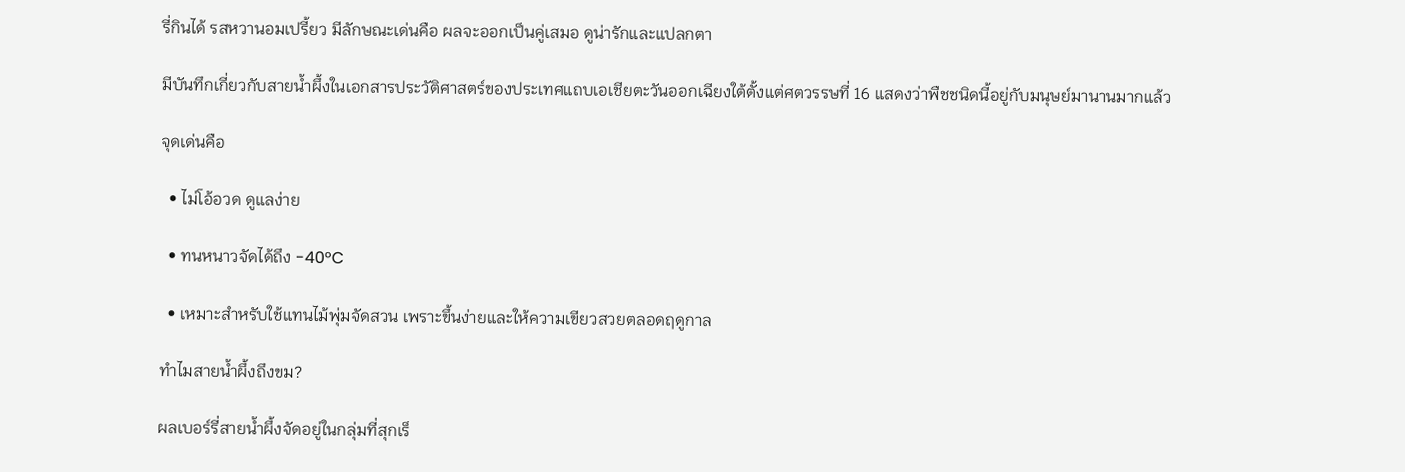รี่กินได้ รสหวานอมเปรี้ยว มีลักษณะเด่นคือ ผลจะออกเป็นคู่เสมอ ดูน่ารักและแปลกตา

มีบันทึกเกี่ยวกับสายน้ำผึ้งในเอกสารประวัติศาสตร์ของประเทศแถบเอเชียตะวันออกเฉียงใต้ตั้งแต่ศตวรรษที่ 16 แสดงว่าพืชชนิดนี้อยู่กับมนุษย์มานานมากแล้ว

จุดเด่นคือ

  • ไม่โอ้อวด ดูแลง่าย

  • ทนหนาวจัดได้ถึง -40°C

  • เหมาะสำหรับใช้แทนไม้พุ่มจัดสวน เพราะขึ้นง่ายและให้ความเขียวสวยตลอดฤดูกาล

ทำไมสายน้ำผึ้งถึงขม?

ผลเบอร์รี่สายน้ำผึ้งจัดอยู่ในกลุ่มที่สุกเร็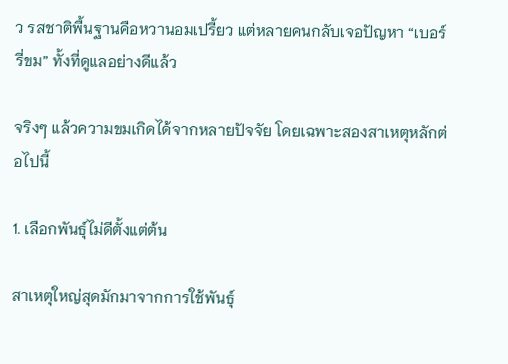ว รสชาติพื้นฐานคือหวานอมเปรี้ยว แต่หลายคนกลับเจอปัญหา “เบอร์รี่ขม” ทั้งที่ดูแลอย่างดีแล้ว

จริงๆ แล้วความขมเกิดได้จากหลายปัจจัย โดยเฉพาะสองสาเหตุหลักต่อไปนี้

1. เลือกพันธุ์ไม่ดีตั้งแต่ต้น

สาเหตุใหญ่สุดมักมาจากการใช้พันธุ์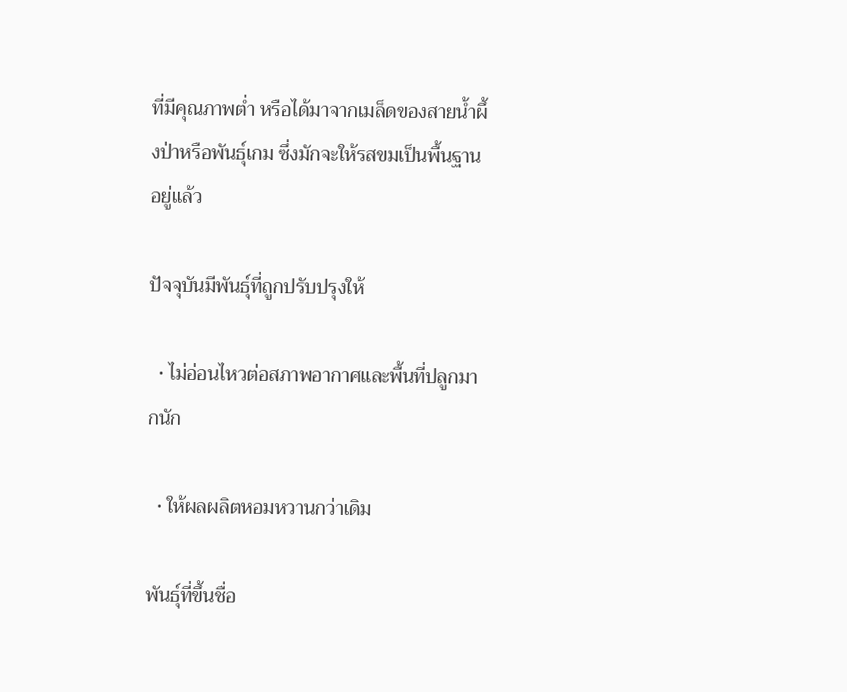ที่มีคุณภาพต่ำ หรือได้มาจากเมล็ดของสายน้ำผึ้งป่าหรือพันธุ์เกม ซึ่งมักจะให้รสขมเป็นพื้นฐานอยู่แล้ว

ปัจจุบันมีพันธุ์ที่ถูกปรับปรุงให้

  • ไม่อ่อนไหวต่อสภาพอากาศและพื้นที่ปลูกมากนัก

  • ให้ผลผลิตหอมหวานกว่าเดิม

พันธุ์ที่ขึ้นชื่อ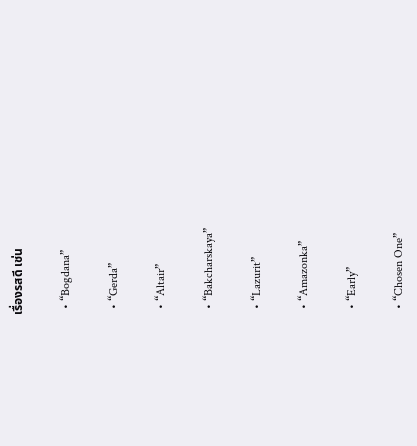เรื่องรสดี เช่น

  • “Bogdana”

  • “Gerda”

  • “Altair”

  • “Bakcharskaya”

  • “Lazurit”

  • “Amazonka”

  • “Early”

  • “Chosen One”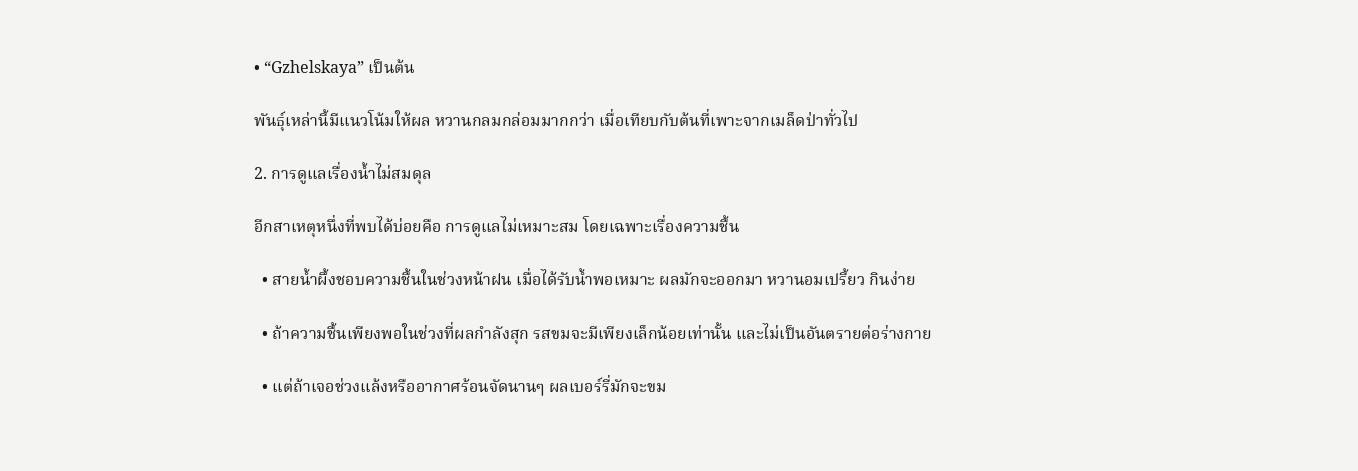• “Gzhelskaya” เป็นต้น

พันธุ์เหล่านี้มีแนวโน้มให้ผล หวานกลมกล่อมมากกว่า เมื่อเทียบกับต้นที่เพาะจากเมล็ดป่าทั่วไป

2. การดูแลเรื่องน้ำไม่สมดุล

อีกสาเหตุหนึ่งที่พบได้บ่อยคือ การดูแลไม่เหมาะสม โดยเฉพาะเรื่องความชื้น

  • สายน้ำผึ้งชอบความชื้นในช่วงหน้าฝน เมื่อได้รับน้ำพอเหมาะ ผลมักจะออกมา หวานอมเปรี้ยว กินง่าย

  • ถ้าความชื้นเพียงพอในช่วงที่ผลกำลังสุก รสขมจะมีเพียงเล็กน้อยเท่านั้น และไม่เป็นอันตรายต่อร่างกาย

  • แต่ถ้าเจอช่วงแล้งหรืออากาศร้อนจัดนานๆ ผลเบอร์รี่มักจะขม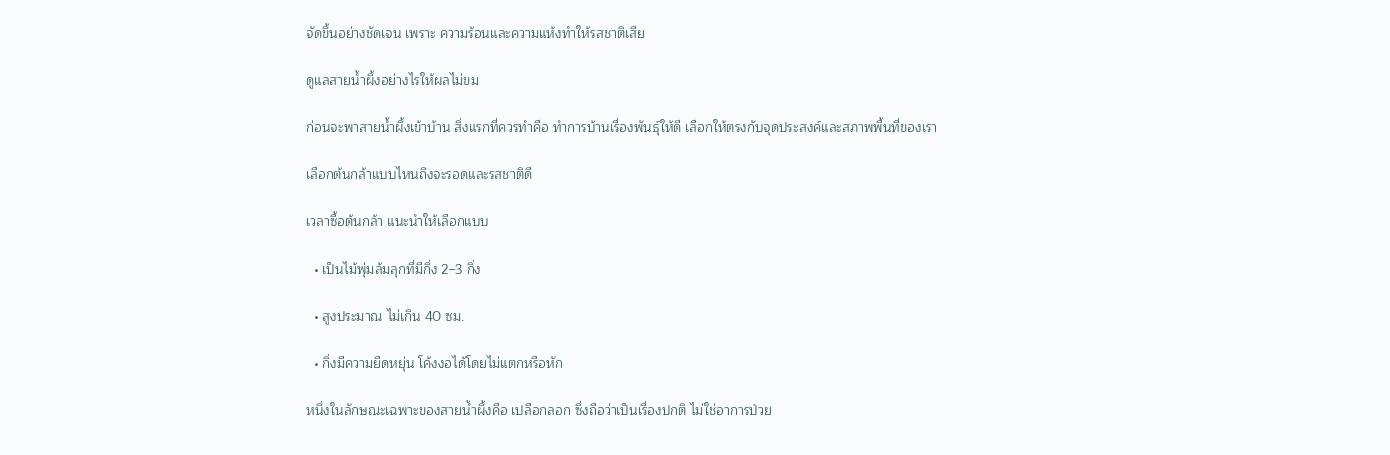จัดขึ้นอย่างชัดเจน เพราะ ความร้อนและความแห้งทำให้รสชาติเสีย

ดูแลสายน้ำผึ้งอย่างไรให้ผลไม่ขม

ก่อนจะพาสายน้ำผึ้งเข้าบ้าน สิ่งแรกที่ควรทำคือ ทำการบ้านเรื่องพันธุ์ให้ดี เลือกให้ตรงกับจุดประสงค์และสภาพพื้นที่ของเรา

เลือกต้นกล้าแบบไหนถึงจะรอดและรสชาติดี

เวลาซื้อต้นกล้า แนะนำให้เลือกแบบ

  • เป็นไม้พุ่มล้มลุกที่มีกิ่ง 2–3 กิ่ง

  • สูงประมาณ ไม่เกิน 40 ซม.

  • กิ่งมีความยืดหยุ่น โค้งงอได้โดยไม่แตกหรือหัก

หนึ่งในลักษณะเฉพาะของสายน้ำผึ้งคือ เปลือกลอก ซึ่งถือว่าเป็นเรื่องปกติ ไม่ใช่อาการป่วย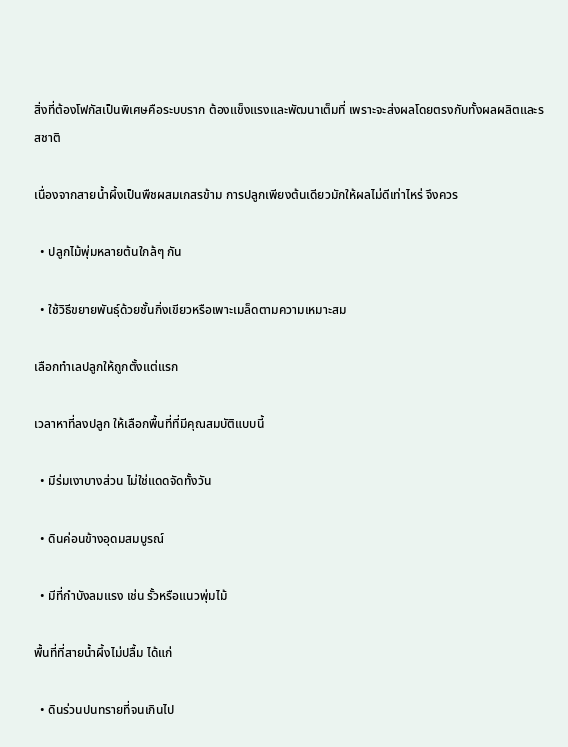สิ่งที่ต้องโฟกัสเป็นพิเศษคือระบบราก ต้องแข็งแรงและพัฒนาเต็มที่ เพราะจะส่งผลโดยตรงกับทั้งผลผลิตและรสชาติ

เนื่องจากสายน้ำผึ้งเป็นพืชผสมเกสรข้าม การปลูกเพียงต้นเดียวมักให้ผลไม่ดีเท่าไหร่ จึงควร

  • ปลูกไม้พุ่มหลายต้นใกล้ๆ กัน

  • ใช้วิธีขยายพันธุ์ด้วยชั้นกิ่งเขียวหรือเพาะเมล็ดตามความเหมาะสม

เลือกทำเลปลูกให้ถูกตั้งแต่แรก

เวลาหาที่ลงปลูก ให้เลือกพื้นที่ที่มีคุณสมบัติแบบนี้

  • มีร่มเงาบางส่วน ไม่ใช่แดดจัดทั้งวัน

  • ดินค่อนข้างอุดมสมบูรณ์

  • มีที่กำบังลมแรง เช่น รั้วหรือแนวพุ่มไม้

พื้นที่ที่สายน้ำผึ้งไม่ปลื้ม ได้แก่

  • ดินร่วนปนทรายที่จนเกินไป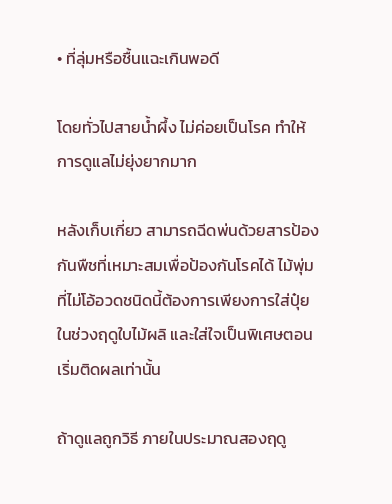• ที่ลุ่มหรือชื้นแฉะเกินพอดี

โดยทั่วไปสายน้ำผึ้ง ไม่ค่อยเป็นโรค ทำให้การดูแลไม่ยุ่งยากมาก

หลังเก็บเกี่ยว สามารถฉีดพ่นด้วยสารป้องกันพืชที่เหมาะสมเพื่อป้องกันโรคได้ ไม้พุ่มที่ไม่โอ้อวดชนิดนี้ต้องการเพียงการใส่ปุ๋ยในช่วงฤดูใบไม้ผลิ และใส่ใจเป็นพิเศษตอนเริ่มติดผลเท่านั้น

ถ้าดูแลถูกวิธี ภายในประมาณสองฤดู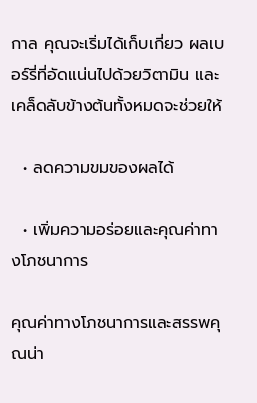กาล คุณจะเริ่มได้เก็บเกี่ยว ผลเบอร์รี่ที่อัดแน่นไปด้วยวิตามิน และเคล็ดลับข้างต้นทั้งหมดจะช่วยให้

  • ลดความขมของผลได้

  • เพิ่มความอร่อยและคุณค่าทางโภชนาการ

คุณค่าทางโภชนาการและสรรพคุณน่า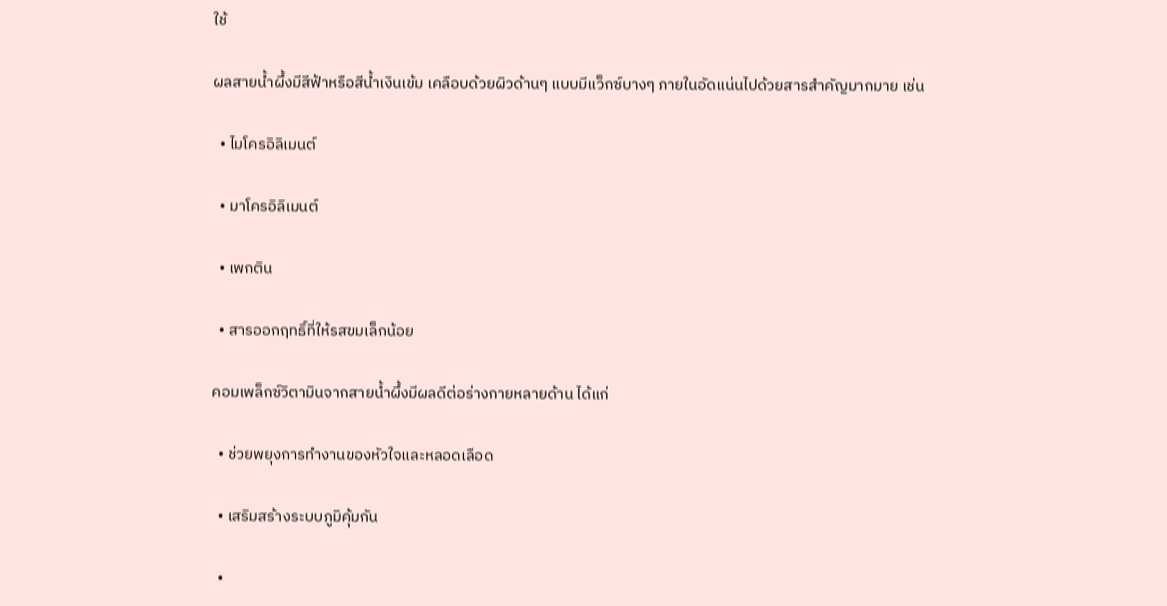ใช้

ผลสายน้ำผึ้งมีสีฟ้าหรือสีน้ำเงินเข้ม เคลือบด้วยผิวด้านๆ แบบมีแว็กซ์บางๆ ภายในอัดแน่นไปด้วยสารสำคัญมากมาย เช่น

  • ไมโครอิลิเมนต์

  • มาโครอิลิเมนต์

  • เพกติน

  • สารออกฤทธิ์ที่ให้รสขมเล็กน้อย

คอมเพล็กซ์วิตามินจากสายน้ำผึ้งมีผลดีต่อร่างกายหลายด้าน ได้แก่

  • ช่วยพยุงการทำงานของหัวใจและหลอดเลือด

  • เสริมสร้างระบบภูมิคุ้มกัน

  •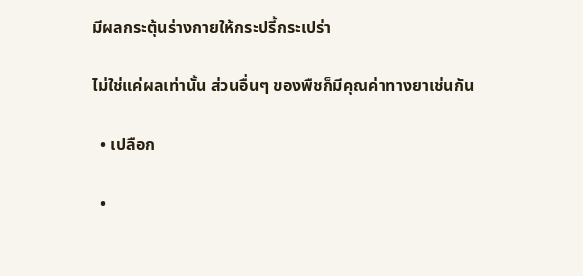มีผลกระตุ้นร่างกายให้กระปรี้กระเปร่า

ไม่ใช่แค่ผลเท่านั้น ส่วนอื่นๆ ของพืชก็มีคุณค่าทางยาเช่นกัน

  • เปลือก

  •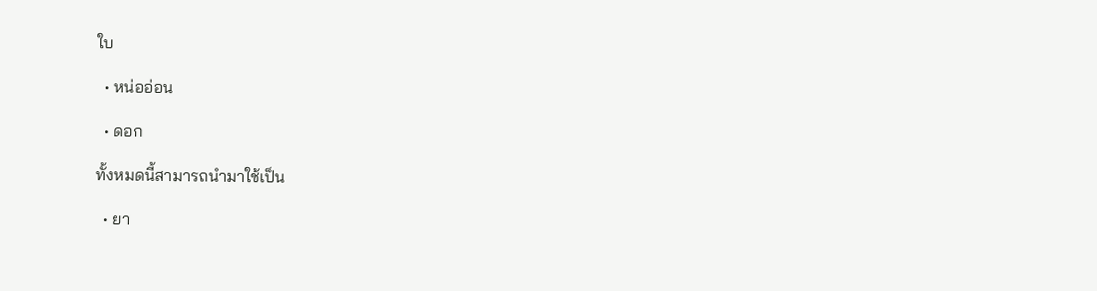ใบ

  • หน่ออ่อน

  • ดอก

ทั้งหมดนี้สามารถนำมาใช้เป็น

  • ยา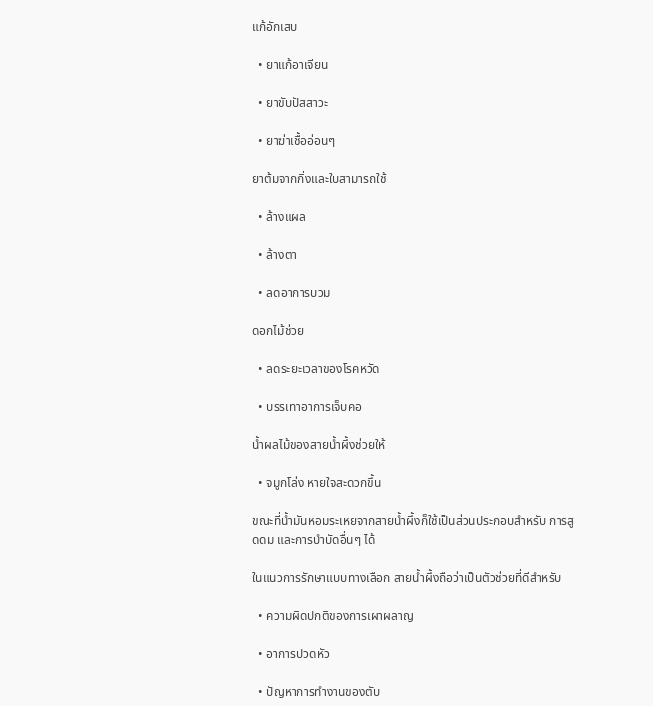แก้อักเสบ

  • ยาแก้อาเจียน

  • ยาขับปัสสาวะ

  • ยาฆ่าเชื้ออ่อนๆ

ยาต้มจากกิ่งและใบสามารถใช้

  • ล้างแผล

  • ล้างตา

  • ลดอาการบวม

ดอกไม้ช่วย

  • ลดระยะเวลาของโรคหวัด

  • บรรเทาอาการเจ็บคอ

น้ำผลไม้ของสายน้ำผึ้งช่วยให้

  • จมูกโล่ง หายใจสะดวกขึ้น

ขณะที่น้ำมันหอมระเหยจากสายน้ำผึ้งก็ใช้เป็นส่วนประกอบสำหรับ การสูดดม และการบำบัดอื่นๆ ได้

ในแนวการรักษาแบบทางเลือก สายน้ำผึ้งถือว่าเป็นตัวช่วยที่ดีสำหรับ

  • ความผิดปกติของการเผาผลาญ

  • อาการปวดหัว

  • ปัญหาการทำงานของตับ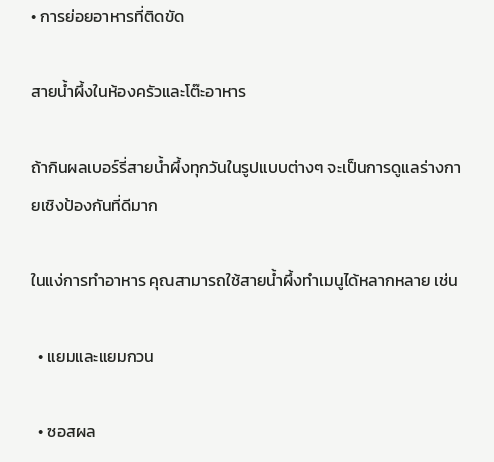• การย่อยอาหารที่ติดขัด

สายน้ำผึ้งในห้องครัวและโต๊ะอาหาร

ถ้ากินผลเบอร์รี่สายน้ำผึ้งทุกวันในรูปแบบต่างๆ จะเป็นการดูแลร่างกายเชิงป้องกันที่ดีมาก

ในแง่การทำอาหาร คุณสามารถใช้สายน้ำผึ้งทำเมนูได้หลากหลาย เช่น

  • แยมและแยมกวน

  • ซอสผล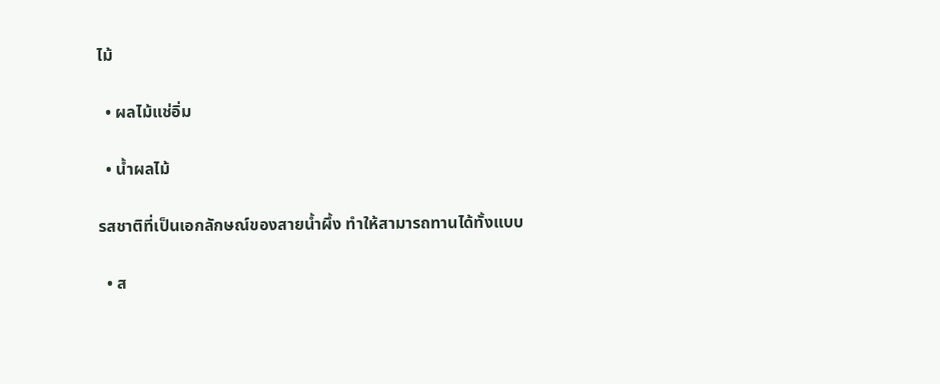ไม้

  • ผลไม้แช่อิ่ม

  • น้ำผลไม้

รสชาติที่เป็นเอกลักษณ์ของสายน้ำผึ้ง ทำให้สามารถทานได้ทั้งแบบ

  • ส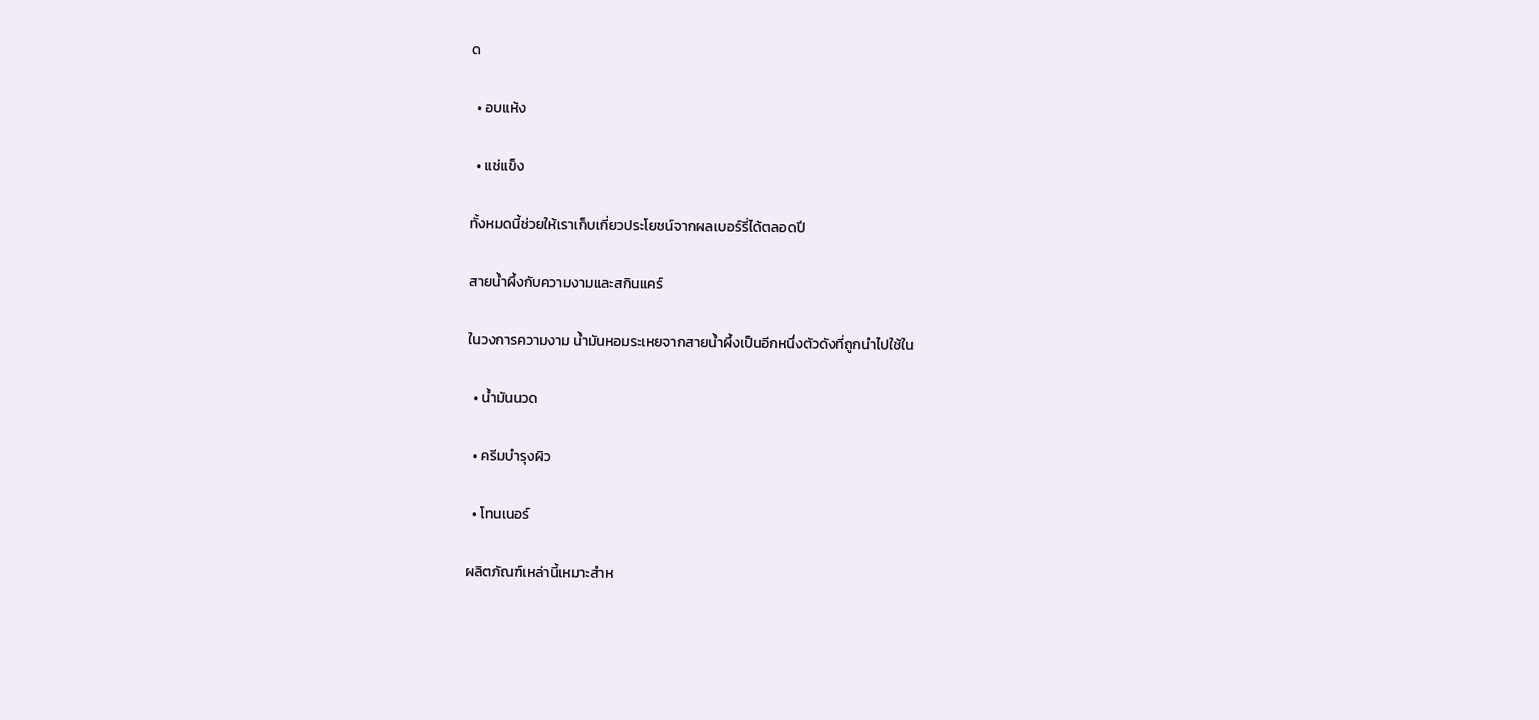ด

  • อบแห้ง

  • แช่แข็ง

ทั้งหมดนี้ช่วยให้เราเก็บเกี่ยวประโยชน์จากผลเบอร์รี่ได้ตลอดปี

สายน้ำผึ้งกับความงามและสกินแคร์

ในวงการความงาม น้ำมันหอมระเหยจากสายน้ำผึ้งเป็นอีกหนึ่งตัวดังที่ถูกนำไปใช้ใน

  • น้ำมันนวด

  • ครีมบำรุงผิว

  • โทนเนอร์

ผลิตภัณฑ์เหล่านี้เหมาะสำห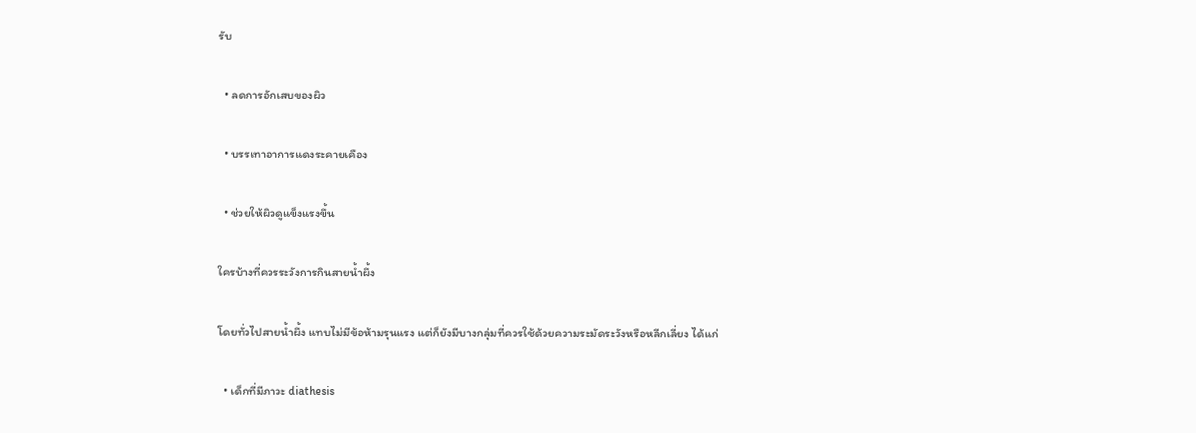รับ

  • ลดการอักเสบของผิว

  • บรรเทาอาการแดงระคายเคือง

  • ช่วยให้ผิวดูแข็งแรงขึ้น

ใครบ้างที่ควรระวังการกินสายน้ำผึ้ง

โดยทั่วไปสายน้ำผึ้ง แทบไม่มีข้อห้ามรุนแรง แต่ก็ยังมีบางกลุ่มที่ควรใช้ด้วยความระมัดระวังหรือหลีกเลี่ยง ได้แก่

  • เด็กที่มีภาวะ diathesis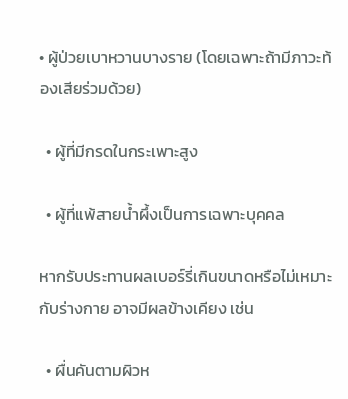• ผู้ป่วยเบาหวานบางราย (โดยเฉพาะถ้ามีภาวะท้องเสียร่วมด้วย)

  • ผู้ที่มีกรดในกระเพาะสูง

  • ผู้ที่แพ้สายน้ำผึ้งเป็นการเฉพาะบุคคล

หากรับประทานผลเบอร์รี่เกินขนาดหรือไม่เหมาะกับร่างกาย อาจมีผลข้างเคียง เช่น

  • ผื่นคันตามผิวห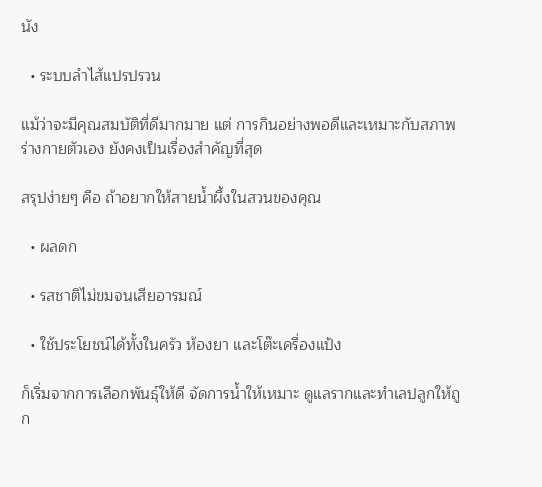นัง

  • ระบบลำไส้แปรปรวน

แม้ว่าจะมีคุณสมบัติที่ดีมากมาย แต่ การกินอย่างพอดีและเหมาะกับสภาพร่างกายตัวเอง ยังคงเป็นเรื่องสำคัญที่สุด

สรุปง่ายๆ คือ ถ้าอยากให้สายน้ำผึ้งในสวนของคุณ

  • ผลดก

  • รสชาติไม่ขมจนเสียอารมณ์

  • ใช้ประโยชน์ได้ทั้งในครัว ห้องยา และโต๊ะเครื่องแป้ง

ก็เริ่มจากการเลือกพันธุ์ให้ดี จัดการน้ำให้เหมาะ ดูแลรากและทำเลปลูกให้ถูก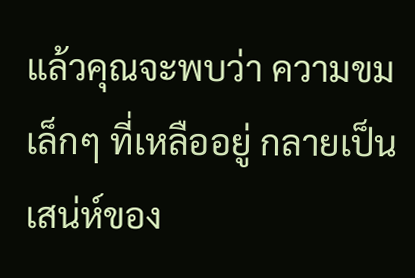แล้วคุณจะพบว่า ความขมเล็กๆ ที่เหลืออยู่ กลายเป็นเสน่ห์ของ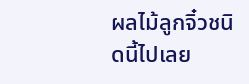ผลไม้ลูกจิ๋วชนิดนี้ไปเลย